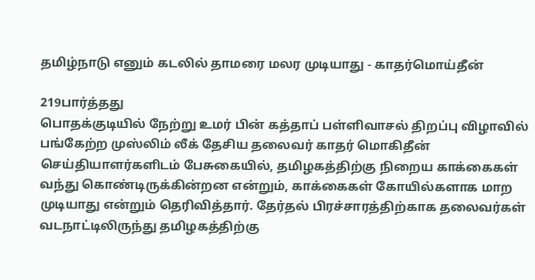தமிழ்நாடு எனும் கடலில் தாமரை மலர முடியாது - காதர்மொய்தீன்

219பார்த்தது
பொதக்குடியில் நேற்று உமர் பின் கத்தாப் பள்ளிவாசல் திறப்பு விழாவில் பங்கேற்ற முஸ்லிம் லீக் தேசிய தலைவர் காதர் மொகிதீன் செய்தியாளர்களிடம் பேசுகையில், தமிழகத்திற்கு நிறைய காக்கைகள் வந்து கொண்டிருக்கின்றன என்றும், காக்கைகள் கோயில்களாக மாற முடியாது என்றும் தெரிவித்தார். தேர்தல் பிரச்சாரத்திற்காக தலைவர்கள் வடநாட்டிலிருந்து தமிழகத்திற்கு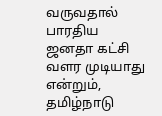வருவதால் பாரதிய ஜனதா கட்சி வளர முடியாது என்றும், தமிழ்நாடு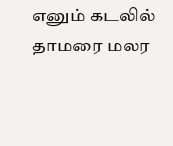எனும் கடலில் தாமரை மலர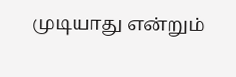முடியாது என்றும்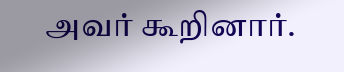அவர் கூறினார்.